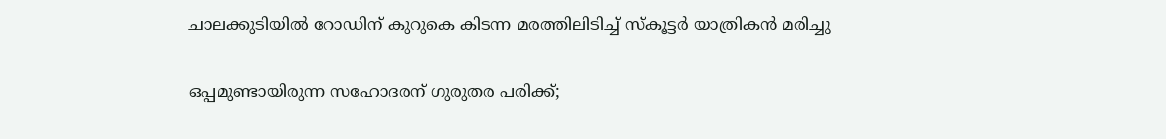ചാലക്കുടിയിൽ റോഡിന് കുറുകെ കിടന്ന മരത്തിലിടിച്ച് സ്കൂട്ടർ യാത്രികൻ മരിച്ചു

ഒപ്പമുണ്ടായിരുന്ന സഹോദരന് ഗുരുതര പരിക്ക്;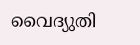വൈദ്യുതി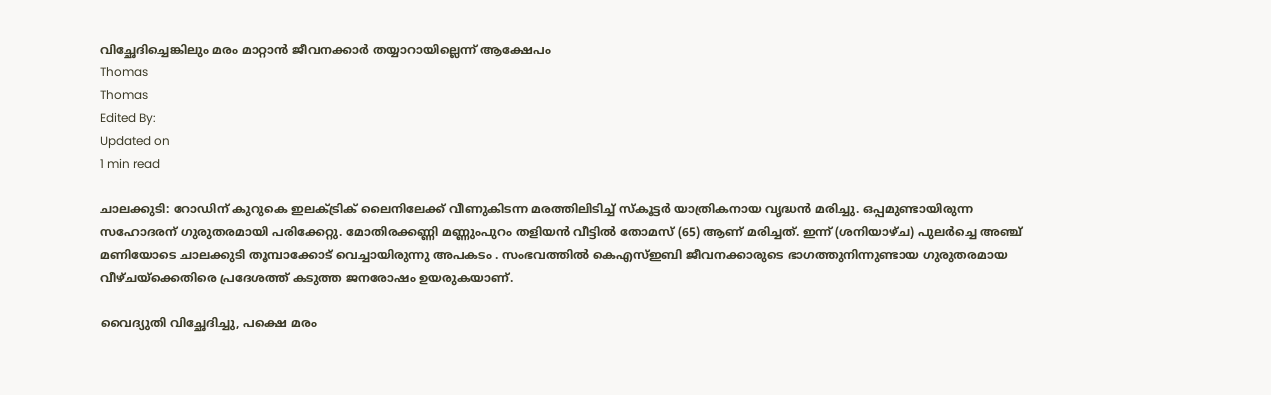വിച്ഛേദിച്ചെങ്കിലും മരം മാറ്റാൻ ജീവനക്കാർ തയ്യാറായില്ലെന്ന് ആക്ഷേപം
Thomas
Thomas
Edited By:
Updated on
1 min read

ചാലക്കുടി: റോഡിന് കുറുകെ ഇലക്ട്രിക് ലൈനിലേക്ക് വീണുകിടന്ന മരത്തിലിടിച്ച് സ്കൂട്ടർ യാത്രികനായ വൃദ്ധൻ മരിച്ചു. ഒപ്പമുണ്ടായിരുന്ന സഹോദരന് ഗുരുതരമായി പരിക്കേറ്റു. മോതിരക്കണ്ണി മണ്ണുംപുറം തളിയൻ വീട്ടിൽ തോമസ് (65) ആണ് മരിച്ചത്. ഇന്ന് (ശനിയാഴ്ച) പുലർച്ചെ അഞ്ച് മണിയോടെ ചാലക്കുടി തൂമ്പാക്കോട് വെച്ചായിരുന്നു അപകടം . സംഭവത്തിൽ കെഎസ്ഇബി ജീവനക്കാരുടെ ഭാഗത്തുനിന്നുണ്ടായ ഗുരുതരമായ വീഴ്ചയ്ക്കെതിരെ പ്രദേശത്ത് കടുത്ത ജനരോഷം ഉയരുകയാണ്.

വൈദ്യുതി വിച്ഛേദിച്ചു, പക്ഷെ മരം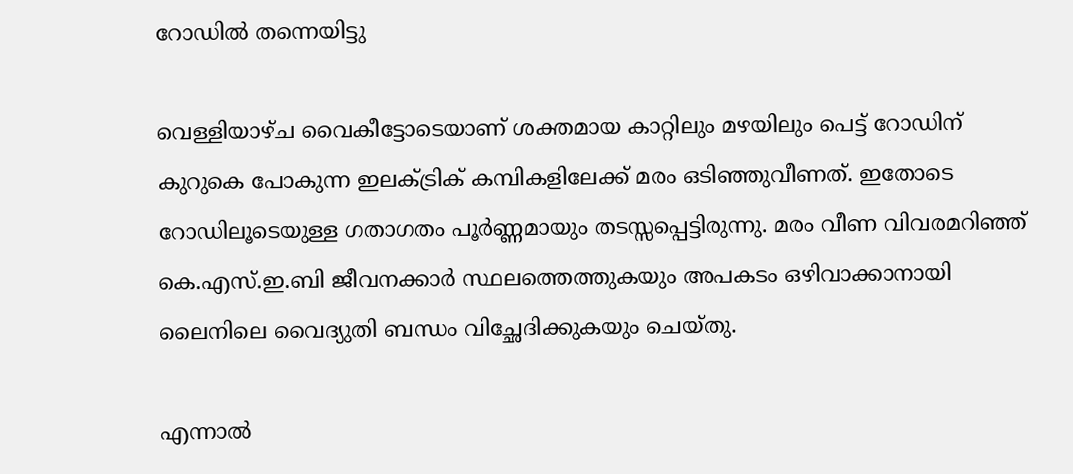റോഡിൽ തന്നെയിട്ടു

വെള്ളിയാഴ്ച വൈകീട്ടോടെയാണ് ശക്തമായ കാറ്റിലും മഴയിലും പെട്ട് റോഡിന് കുറുകെ പോകുന്ന ഇലക്ട്രിക് കമ്പികളിലേക്ക് മരം ഒടിഞ്ഞുവീണത്. ഇതോടെ റോഡിലൂടെയുള്ള ഗതാഗതം പൂർണ്ണമായും തടസ്സപ്പെട്ടിരുന്നു. മരം വീണ വിവരമറിഞ്ഞ് കെ.എസ്.ഇ.ബി ജീവനക്കാർ സ്ഥലത്തെത്തുകയും അപകടം ഒഴിവാക്കാനായി ലൈനിലെ വൈദ്യുതി ബന്ധം വിച്ഛേദിക്കുകയും ചെയ്തു.

എന്നാൽ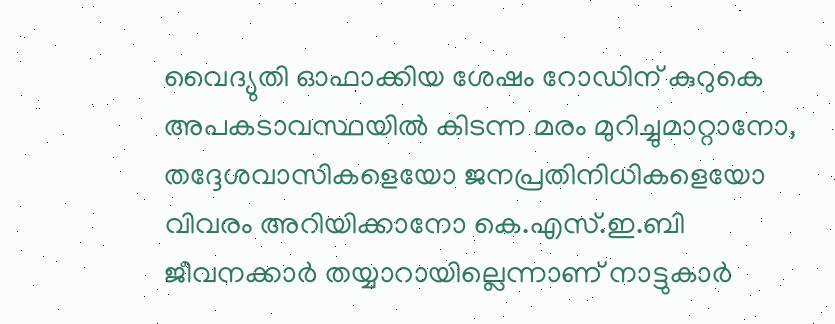വൈദ്യുതി ഓഫാക്കിയ ശേഷം റോഡിന് കുറുകെ അപകടാവസ്ഥയിൽ കിടന്ന മരം മുറിച്ചുമാറ്റാനോ, തദ്ദേശവാസികളെയോ ജനപ്രതിനിധികളെയോ വിവരം അറിയിക്കാനോ കെ.എസ്.ഇ.ബി ജീവനക്കാർ തയ്യാറായില്ലെന്നാണ് നാട്ടുകാർ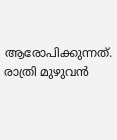ആരോപിക്കുന്നത്. രാത്രി മുഴുവൻ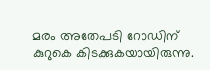മരം അതേപടി റോഡിന് കുറുകെ കിടക്കുകയായിരുന്നു.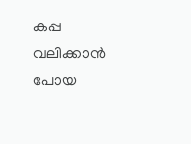കപ്പ വലിക്കാൻ പോയ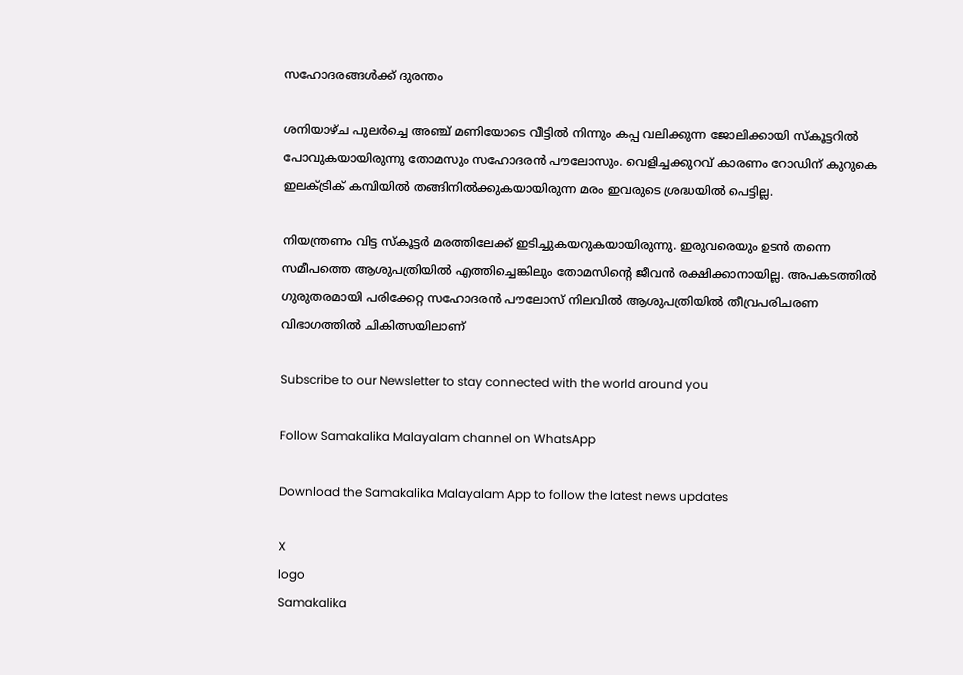സഹോദരങ്ങൾക്ക് ദുരന്തം

ശനിയാഴ്ച പുലർച്ചെ അഞ്ച് മണിയോടെ വീട്ടിൽ നിന്നും കപ്പ വലിക്കുന്ന ജോലിക്കായി സ്കൂട്ടറിൽ പോവുകയായിരുന്നു തോമസും സഹോദരൻ പൗലോസും. വെളിച്ചക്കുറവ് കാരണം റോഡിന് കുറുകെ ഇലക്ട്രിക് കമ്പിയിൽ തങ്ങിനിൽക്കുകയായിരുന്ന മരം ഇവരുടെ ശ്രദ്ധയിൽ പെട്ടില്ല.

നിയന്ത്രണം വിട്ട സ്കൂട്ടർ മരത്തിലേക്ക് ഇടിച്ചുകയറുകയായിരുന്നു. ഇരുവരെയും ഉടൻ തന്നെ സമീപത്തെ ആശുപത്രിയിൽ എത്തിച്ചെങ്കിലും തോമസിന്റെ ജീവൻ രക്ഷിക്കാനായില്ല. അപകടത്തിൽ ഗുരുതരമായി പരിക്കേറ്റ സഹോദരൻ പൗലോസ് നിലവിൽ ആശുപത്രിയിൽ തീവ്രപരിചരണ വിഭാഗത്തിൽ ചികിത്സയിലാണ്

Subscribe to our Newsletter to stay connected with the world around you

Follow Samakalika Malayalam channel on WhatsApp

Download the Samakalika Malayalam App to follow the latest news updates

X
logo
Samakalika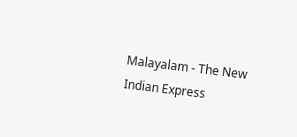Malayalam - The New Indian Express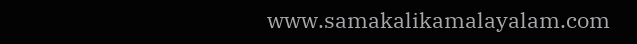www.samakalikamalayalam.com